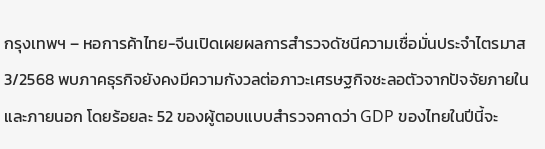กรุงเทพฯ – หอการค้าไทย-จีนเปิดเผยผลการสำรวจดัชนีความเชื่อมั่นประจำไตรมาส 3/2568 พบภาคธุรกิจยังคงมีความกังวลต่อภาวะเศรษฐกิจชะลอตัวจากปัจจัยภายในและภายนอก โดยร้อยละ 52 ของผู้ตอบแบบสำรวจคาดว่า GDP ของไทยในปีนี้จะ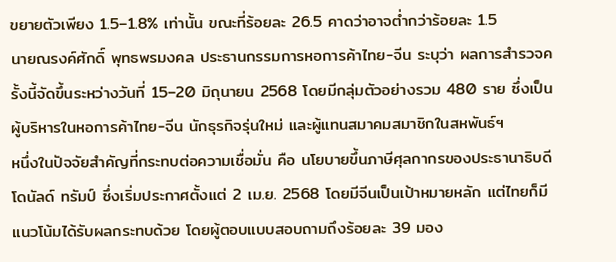ขยายตัวเพียง 1.5–1.8% เท่านั้น ขณะที่ร้อยละ 26.5 คาดว่าอาจต่ำกว่าร้อยละ 1.5
นายณรงค์ศักดิ์ พุทธพรมงคล ประธานกรรมการหอการค้าไทย-จีน ระบุว่า ผลการสำรวจครั้งนี้จัดขึ้นระหว่างวันที่ 15–20 มิถุนายน 2568 โดยมีกลุ่มตัวอย่างรวม 480 ราย ซึ่งเป็นผู้บริหารในหอการค้าไทย-จีน นักธุรกิจรุ่นใหม่ และผู้แทนสมาคมสมาชิกในสหพันธ์ฯ
หนึ่งในปัจจัยสำคัญที่กระทบต่อความเชื่อมั่น คือ นโยบายขึ้นภาษีศุลกากรของประธานาธิบดีโดนัลด์ ทรัมป์ ซึ่งเริ่มประกาศตั้งแต่ 2 เม.ย. 2568 โดยมีจีนเป็นเป้าหมายหลัก แต่ไทยก็มีแนวโน้มได้รับผลกระทบด้วย โดยผู้ตอบแบบสอบถามถึงร้อยละ 39 มอง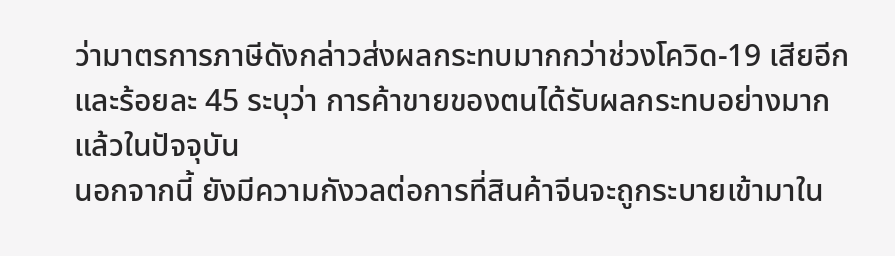ว่ามาตรการภาษีดังกล่าวส่งผลกระทบมากกว่าช่วงโควิด-19 เสียอีก และร้อยละ 45 ระบุว่า การค้าขายของตนได้รับผลกระทบอย่างมากแล้วในปัจจุบัน
นอกจากนี้ ยังมีความกังวลต่อการที่สินค้าจีนจะถูกระบายเข้ามาใน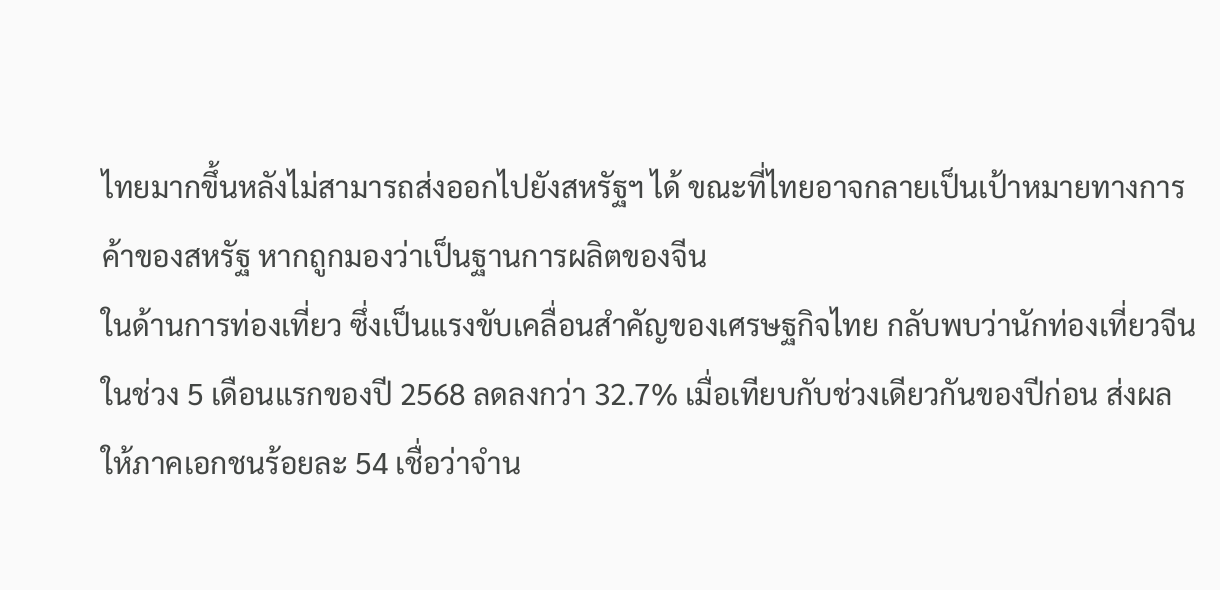ไทยมากขึ้นหลังไม่สามารถส่งออกไปยังสหรัฐฯ ได้ ขณะที่ไทยอาจกลายเป็นเป้าหมายทางการค้าของสหรัฐ หากถูกมองว่าเป็นฐานการผลิตของจีน
ในด้านการท่องเที่ยว ซึ่งเป็นแรงขับเคลื่อนสำคัญของเศรษฐกิจไทย กลับพบว่านักท่องเที่ยวจีนในช่วง 5 เดือนแรกของปี 2568 ลดลงกว่า 32.7% เมื่อเทียบกับช่วงเดียวกันของปีก่อน ส่งผลให้ภาคเอกชนร้อยละ 54 เชื่อว่าจำน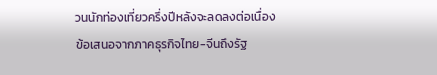วนนักท่องเที่ยวครึ่งปีหลังจะลดลงต่อเนื่อง
ข้อเสนอจากภาคธุรกิจไทย-จีนถึงรัฐ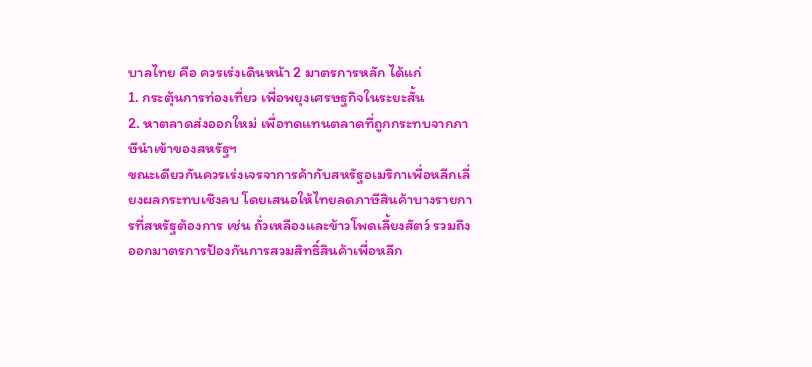บาลไทย คือ ควรเร่งเดินหน้า 2 มาตรการหลัก ได้แก่
1. กระตุ้นการท่องเที่ยว เพื่อพยุงเศรษฐกิจในระยะสั้น
2. หาตลาดส่งออกใหม่ เพื่อทดแทนตลาดที่ถูกกระทบจากภาษีนำเข้าของสหรัฐฯ
ขณะเดียวกันควรเร่งเจรจาการค้ากับสหรัฐอเมริกาเพื่อหลีกเลี่ยงผลกระทบเชิงลบ โดยเสนอให้ไทยลดภาษีสินค้าบางรายการที่สหรัฐต้องการ เช่น ถั่วเหลืองและข้าวโพดเลี้ยงสัตว์ รวมถึงออกมาตรการป้องกันการสวมสิทธิ์สินค้าเพื่อหลีก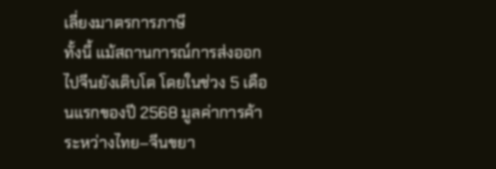เลี่ยงมาตรการภาษี
ทั้งนี้ แม้สถานการณ์การส่งออกไปจีนยังเติบโต โดยในช่วง 5 เดือนแรกของปี 2568 มูลค่าการค้าระหว่างไทย–จีนขยา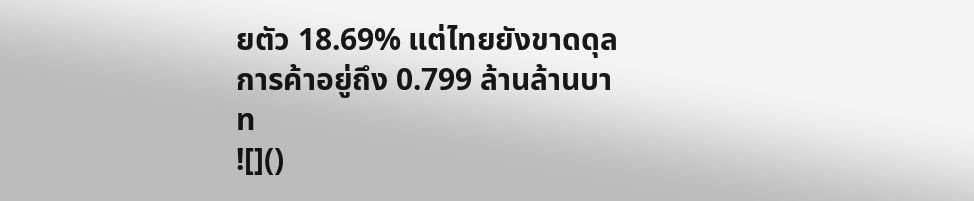ยตัว 18.69% แต่ไทยยังขาดดุลการค้าอยู่ถึง 0.799 ล้านล้านบาท
![]()